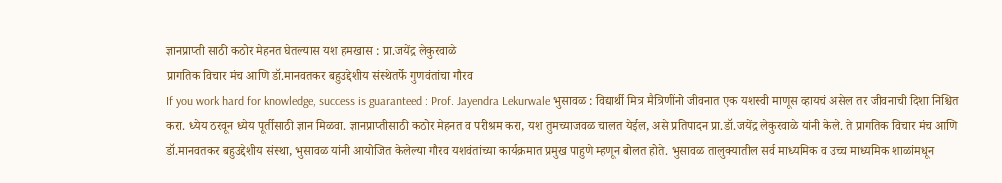ज्ञानप्राप्ती साठी कठोर मेहनत घेतल्यास यश हमखास : प्रा.जयेंद्र लेकुरवाळे
प्रागतिक विचार मंच आणि डॉ.मानवतकर बहुउद्देशीय संस्थेतर्फे गुणवंतांचा गौरव
If you work hard for knowledge, success is guaranteed : Prof. Jayendra Lekurwale भुसावळ : विद्यार्थी मित्र मैत्रिणींनो जीवनात एक यशस्वी माणूस व्हायचं असेल तर जीवनाची दिशा निश्चित करा. ध्येय ठरवून ध्येय पूर्तीसाठी ज्ञान मिळवा. ज्ञानप्राप्तीसाठी कठोर मेहनत व परीश्रम करा, यश तुमच्याजवळ चालत येईल, असे प्रतिपादन प्रा.डॉ.जयेंद्र लेकुरवाळे यांनी केले. ते प्रागतिक विचार मंच आणि डॉ.मानवतकर बहुउद्देशीय संस्था, भुसावळ यांनी आयोजित केलेल्या गौरव यशवंतांच्या कार्यक्रमात प्रमुख पाहुणे म्हणून बोलत होते. भुसावळ तालुक्यातील सर्व माध्यमिक व उच्च माध्यमिक शाळांमधून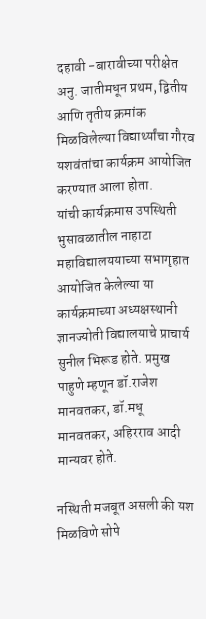दहावी -बारावीच्या परीक्षेत अनु. जातीमधून प्रथम, द्वितीय आणि तृतीय क्रमांक मिळविलेल्या विद्यार्थ्यांचा गौरव यशवंतांचा कार्यक्रम आयोजित करण्यात आला होता.
यांची कार्यक्रमास उपस्थिती
भुसावळातील नाहाटा महाविद्यालययाच्या सभागृहात आयोजित केलेल्या या कार्यक्रमाच्या अध्यक्षस्थानी ज्ञानज्योती विद्यालयाचे प्राचार्य सुनील भिरूड होते. प्रमुख पाहुणे म्हणून डॉ.राजेश मानवतकर, डॉ.मधू मानवतकर, अहिरराव आदी मान्यवर होते.

नस्थिती मजबूत असली की यश मिळविणे सोपे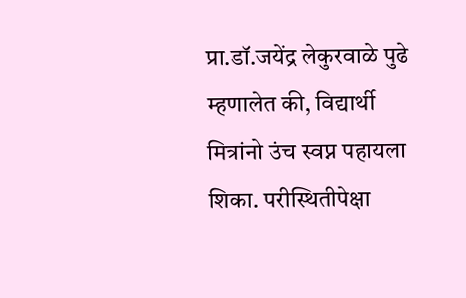प्रा.डॉ.जयेंद्र लेकुरवाळे पुढे म्हणालेत की, विद्यार्थी मित्रांनो उंच स्वप्न पहायला शिका. परीस्थितीपेक्षा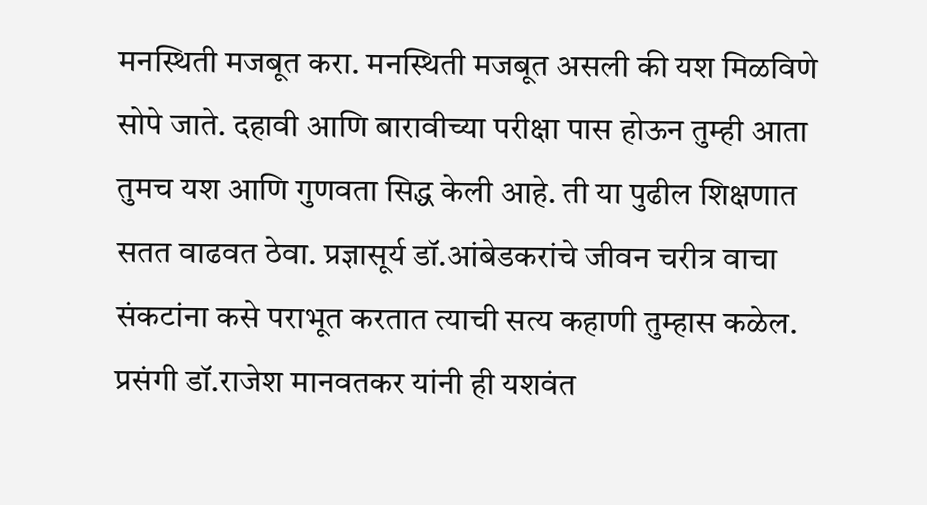मनस्थिती मजबूत करा. मनस्थिती मजबूत असली की यश मिळविणे सोपे जाते. दहावी आणि बारावीच्या परीक्षा पास होऊन तुम्ही आता तुमच यश आणि गुणवता सिद्ध केली आहे. ती या पुढील शिक्षणात सतत वाढवत ठेवा. प्रज्ञासूर्य डॉ.आंबेडकरांचे जीवन चरीत्र वाचा संकटांना कसे पराभूत करतात त्याची सत्य कहाणी तुम्हास कळेल. प्रसंगी डॉ.राजेश मानवतकर यांनी ही यशवंत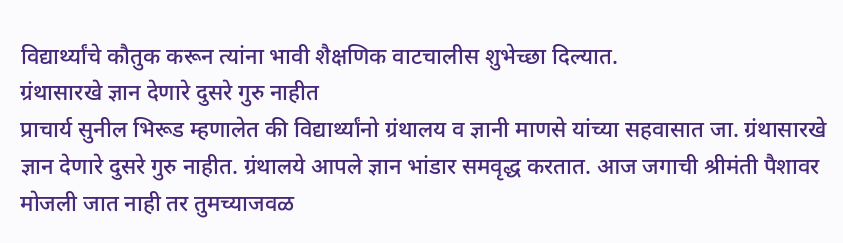विद्यार्थ्यांचे कौतुक करून त्यांना भावी शैक्षणिक वाटचालीस शुभेच्छा दिल्यात.
ग्रंथासारखे ज्ञान देणारे दुसरे गुरु नाहीत
प्राचार्य सुनील भिरूड म्हणालेत की विद्यार्थ्यांनो ग्रंथालय व ज्ञानी माणसे यांच्या सहवासात जा. ग्रंथासारखे ज्ञान देणारे दुसरे गुरु नाहीत. ग्रंथालये आपले ज्ञान भांडार समवृद्ध करतात. आज जगाची श्रीमंती पैशावर मोजली जात नाही तर तुमच्याजवळ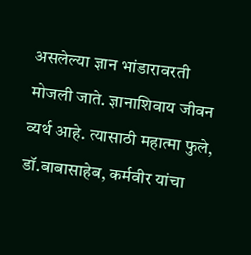असलेल्या ज्ञान भांडारावरती मोजली जाते. ज्ञानाशिवाय जीवन व्यर्थ आहे. त्यासाठी महात्मा फुले, डॉ.बाबासाहेब, कर्मवीर यांचा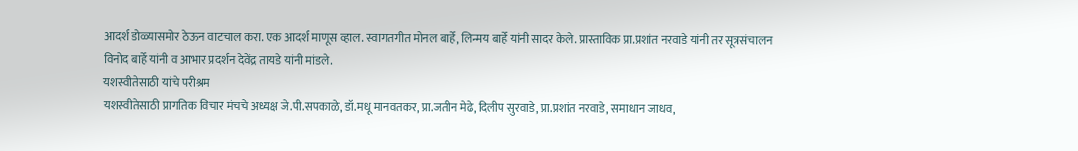आदर्श डोळ्यासमोर ठेऊन वाटचाल करा. एक आदर्श माणूस व्हाल. स्वागतगीत मोनल बार्हे, लिन्मय बार्हे यांनी सादर केले. प्रास्ताविक प्रा.प्रशांत नरवाडे यांनी तर सूत्रसंचालन विनोद बार्हे यांनी व आभार प्रदर्शन देवेंद्र तायडे यांनी मांडले.
यशस्वीतेसाठी यांचे परीश्रम
यशस्वीतेसाठी प्रागतिक विचार मंचचे अध्यक्ष जे.पी.सपकाळे, डॉ.मधू मानवतकर, प्रा.जतीन मेढे, दिलीप सुरवाडे, प्रा.प्रशांत नरवाडे, समाधान जाधव,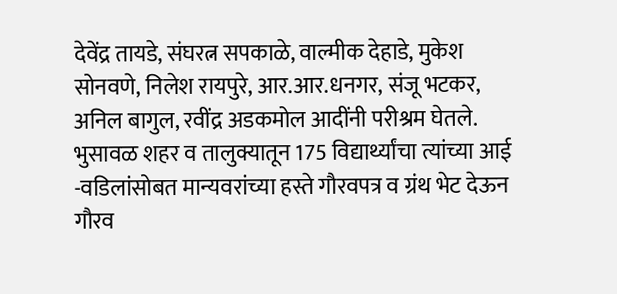देवेंद्र तायडे, संघरत्न सपकाळे, वाल्मीक देहाडे, मुकेश सोनवणे, निलेश रायपुरे, आर.आर.धनगर, संजू भटकर, अनिल बागुल, रवींद्र अडकमोल आदींनी परीश्रम घेतले. भुसावळ शहर व तालुक्यातून 175 विद्यार्थ्यांचा त्यांच्या आई -वडिलांसोबत मान्यवरांच्या हस्ते गौरवपत्र व ग्रंथ भेट देऊन गौरव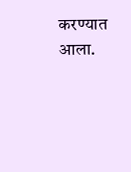करण्यात आला.